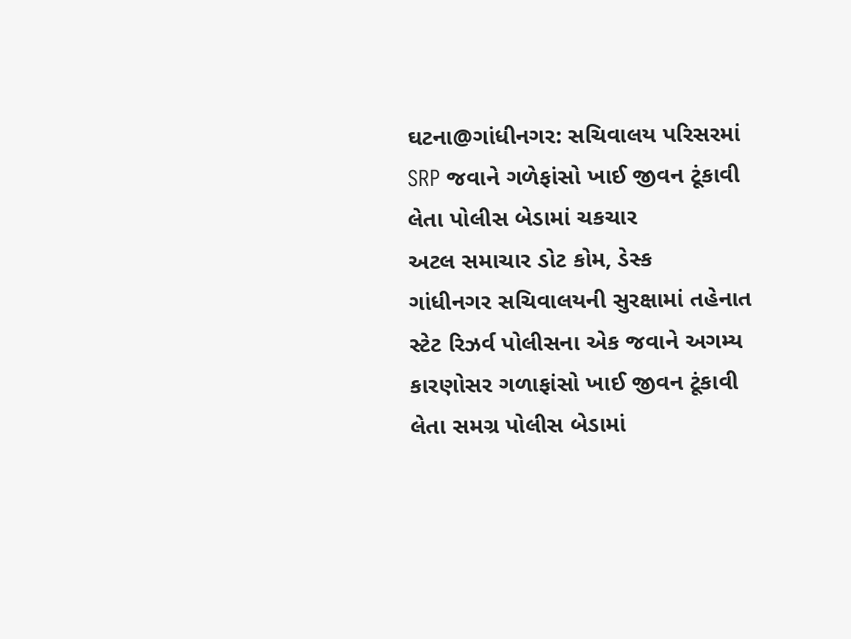ઘટના@ગાંધીનગર: સચિવાલય પરિસરમાં SRP જવાને ગળેફાંસો ખાઈ જીવન ટૂંકાવી લેતા પોલીસ બેડામાં ચકચાર
અટલ સમાચાર ડોટ કોમ, ડેસ્ક
ગાંધીનગર સચિવાલયની સુરક્ષામાં તહેનાત સ્ટેટ રિઝર્વ પોલીસના એક જવાને અગમ્ય કારણોસર ગળાફાંસો ખાઈ જીવન ટૂંકાવી લેતા સમગ્ર પોલીસ બેડામાં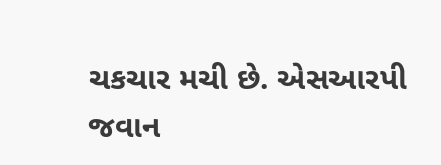ચકચાર મચી છે. એસઆરપી જવાન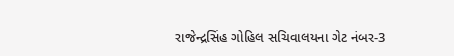રાજેન્દ્રસિંહ ગોહિલ સચિવાલયના ગેટ નંબર-3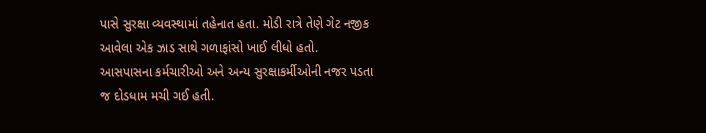પાસે સુરક્ષા વ્યવસ્થામાં તહેનાત હતા. મોડી રાત્રે તેણે ગેટ નજીક આવેલા એક ઝાડ સાથે ગળાફાંસો ખાઈ લીધો હતો.
આસપાસના કર્મચારીઓ અને અન્ય સુરક્ષાકર્મીઓની નજર પડતા જ દોડધામ મચી ગઈ હતી.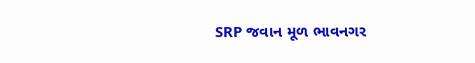SRP જવાન મૂળ ભાવનગર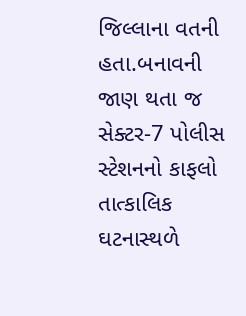જિલ્લાના વતની હતા.બનાવની જાણ થતા જ સેક્ટર-7 પોલીસ સ્ટેશનનો કાફલો તાત્કાલિક ઘટનાસ્થળે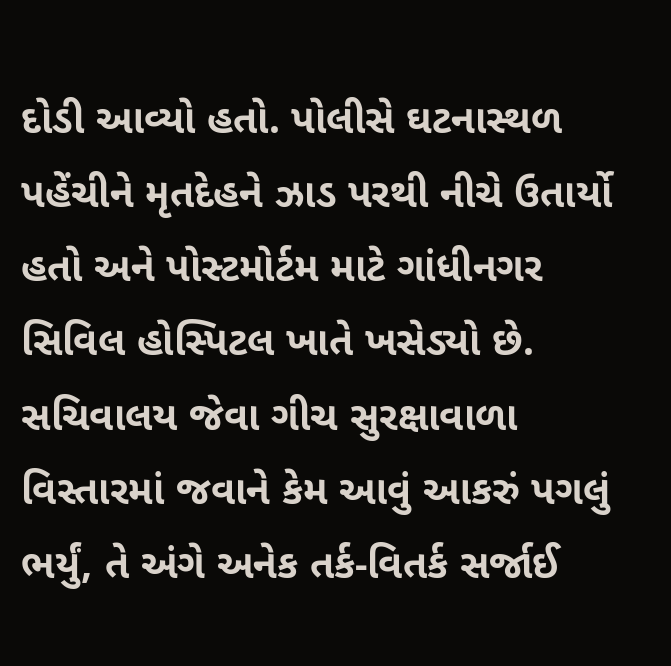દોડી આવ્યો હતો. પોલીસે ઘટનાસ્થળ પહેંચીને મૃતદેહને ઝાડ પરથી નીચે ઉતાર્યો હતો અને પોસ્ટમોર્ટમ માટે ગાંધીનગર સિવિલ હોસ્પિટલ ખાતે ખસેડ્યો છે. સચિવાલય જેવા ગીચ સુરક્ષાવાળા વિસ્તારમાં જવાને કેમ આવું આકરું પગલું ભર્યું, તે અંગે અનેક તર્ક-વિતર્ક સર્જાઈ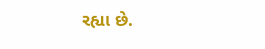રહ્યા છે.